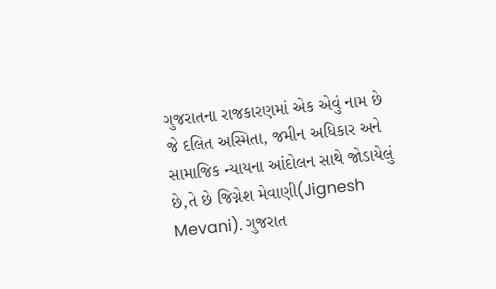ગુજરાતના રાજકારણમાં એક એવું નામ છે જે દલિત અસ્મિતા, જમીન અધિકાર અને સામાજિક ન્યાયના આંદોલન સાથે જોડાયેલું છે,તે છે જિગ્નેશ મેવાણી(Jignesh Mevani). ગુજરાત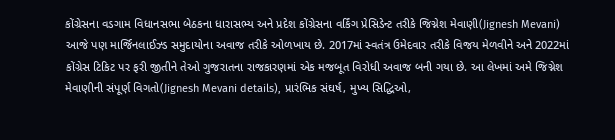કોંગ્રેસના વડગામ વિધાનસભા બેઠકના ધારાસભ્ય અને પ્રદેશ કોંગ્રેસના વર્કિંગ પ્રેસિડેન્ટ તરીકે જિગ્નેશ મેવાણી(Jignesh Mevani) આજે પણ માર્જિનલાઈઝ્ડ સમુદાયોના અવાજ તરીકે ઓળખાય છે. 2017માં સ્વતંત્ર ઉમેદવાર તરીકે વિજય મેળવીને અને 2022માં કોંગ્રેસ ટિકિટ પર ફરી જીતીને તેઓ ગુજરાતના રાજકારણમાં એક મજબૂત વિરોધી અવાજ બની ગયા છે. આ લેખમાં અમે જિગ્નેશ મેવાણીની સંપૂર્ણ વિગતો(Jignesh Mevani details), પ્રારંભિક સંઘર્ષ, મુખ્ય સિદ્ધિઓ,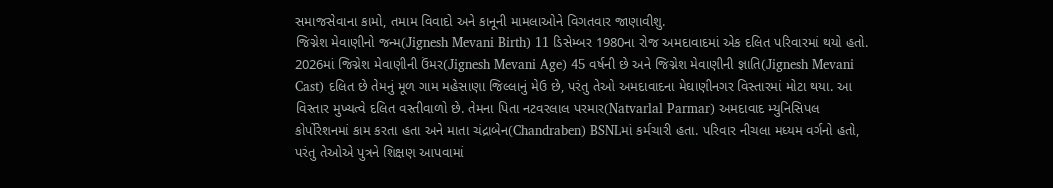સમાજસેવાના કામો, તમામ વિવાદો અને કાનૂની મામલાઓને વિગતવાર જાણાવીશુ.
જિગ્નેશ મેવાણીનો જન્મ(Jignesh Mevani Birth) 11 ડિસેમ્બર 1980ના રોજ અમદાવાદમાં એક દલિત પરિવારમાં થયો હતો. 2026માં જિગ્નેશ મેવાણીની ઉંમર(Jignesh Mevani Age) 45 વર્ષની છે અને જિગ્નેશ મેવાણીની જ્ઞાતિ(Jignesh Mevani Cast) દલિત છે તેમનું મૂળ ગામ મહેસાણા જિલ્લાનું મેઉ છે, પરંતુ તેઓ અમદાવાદના મેઘાણીનગર વિસ્તારમાં મોટા થયા. આ વિસ્તાર મુખ્યત્વે દલિત વસ્તીવાળો છે. તેમના પિતા નટવરલાલ પરમાર(Natvarlal Parmar) અમદાવાદ મ્યુનિસિપલ કોર્પોરેશનમાં કામ કરતા હતા અને માતા ચંદ્રાબેન(Chandraben) BSNLમાં કર્મચારી હતા. પરિવાર નીચલા મધ્યમ વર્ગનો હતો, પરંતુ તેઓએ પુત્રને શિક્ષણ આપવામાં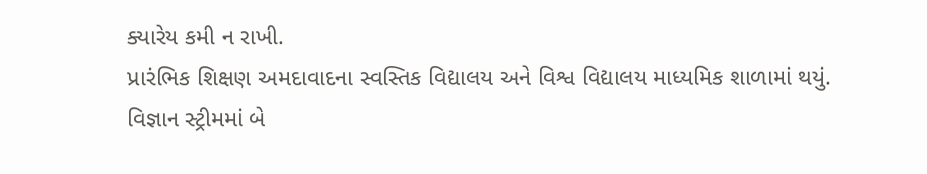ક્યારેય કમી ન રાખી.
પ્રારંભિક શિક્ષણ અમદાવાદના સ્વસ્તિક વિદ્યાલય અને વિશ્વ વિદ્યાલય માધ્યમિક શાળામાં થયું. વિજ્ઞાન સ્ટ્રીમમાં બે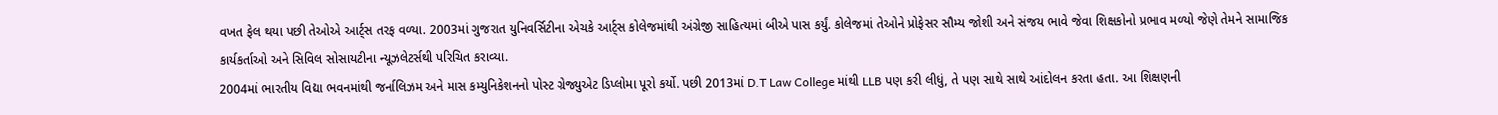વખત ફેલ થયા પછી તેઓએ આર્ટ્સ તરફ વળ્યા. 2003માં ગુજરાત યુનિવર્સિટીના એચકે આર્ટ્સ કોલેજમાંથી અંગ્રેજી સાહિત્યમાં બીએ પાસ કર્યું. કોલેજમાં તેઓને પ્રોફેસર સૌમ્ય જોશી અને સંજય ભાવે જેવા શિક્ષકોનો પ્રભાવ મળ્યો જેણે તેમને સામાજિક કાર્યકર્તાઓ અને સિવિલ સોસાયટીના ન્યૂઝલેટર્સથી પરિચિત કરાવ્યા.
2004માં ભારતીય વિદ્યા ભવનમાંથી જર્નાલિઝમ અને માસ કમ્યુનિકેશનનો પોસ્ટ ગ્રેજ્યુએટ ડિપ્લોમા પૂરો કર્યો. પછી 2013માં D.T Law College માંથી LLB પણ કરી લીધું, તે પણ સાથે સાથે આંદોલન કરતા હતા. આ શિક્ષણની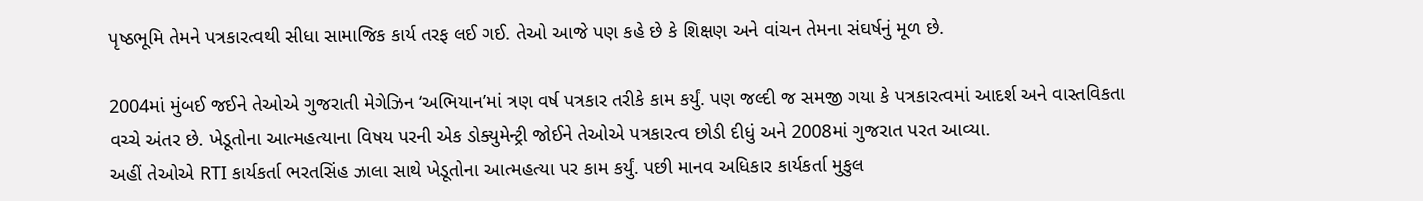પૃષ્ઠભૂમિ તેમને પત્રકારત્વથી સીધા સામાજિક કાર્ય તરફ લઈ ગઈ. તેઓ આજે પણ કહે છે કે શિક્ષણ અને વાંચન તેમના સંઘર્ષનું મૂળ છે.

2004માં મુંબઈ જઈને તેઓએ ગુજરાતી મેગેઝિન ‘અભિયાન’માં ત્રણ વર્ષ પત્રકાર તરીકે કામ કર્યું. પણ જલ્દી જ સમજી ગયા કે પત્રકારત્વમાં આદર્શ અને વાસ્તવિકતા વચ્ચે અંતર છે. ખેડૂતોના આત્મહત્યાના વિષય પરની એક ડોક્યુમેન્ટ્રી જોઈને તેઓએ પત્રકારત્વ છોડી દીધું અને 2008માં ગુજરાત પરત આવ્યા.
અહીં તેઓએ RTI કાર્યકર્તા ભરતસિંહ ઝાલા સાથે ખેડૂતોના આત્મહત્યા પર કામ કર્યું. પછી માનવ અધિકાર કાર્યકર્તા મુકુલ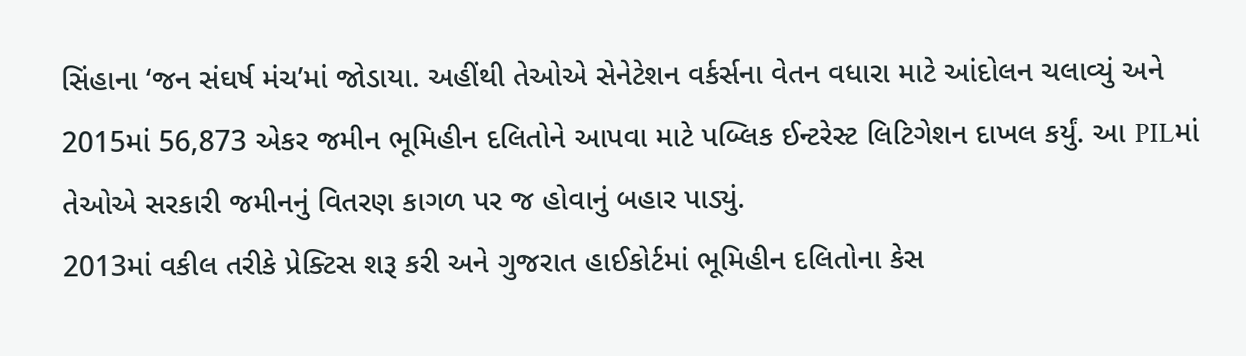સિંહાના ‘જન સંઘર્ષ મંચ’માં જોડાયા. અહીંથી તેઓએ સેનેટેશન વર્કર્સના વેતન વધારા માટે આંદોલન ચલાવ્યું અને 2015માં 56,873 એકર જમીન ભૂમિહીન દલિતોને આપવા માટે પબ્લિક ઈન્ટરેસ્ટ લિટિગેશન દાખલ કર્યું. આ PILમાં તેઓએ સરકારી જમીનનું વિતરણ કાગળ પર જ હોવાનું બહાર પાડ્યું.
2013માં વકીલ તરીકે પ્રેક્ટિસ શરૂ કરી અને ગુજરાત હાઈકોર્ટમાં ભૂમિહીન દલિતોના કેસ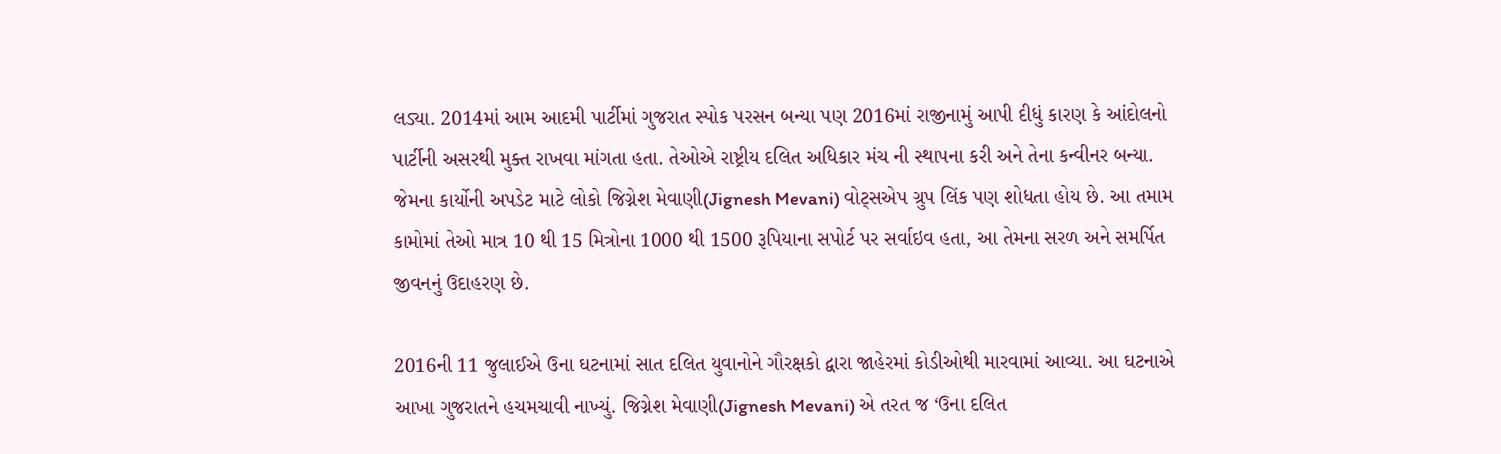લડ્યા. 2014માં આમ આદમી પાર્ટીમાં ગુજરાત સ્પોક પરસન બન્યા પણ 2016માં રાજીનામું આપી દીધું કારણ કે આંદોલનો પાર્ટીની અસરથી મુક્ત રાખવા માંગતા હતા. તેઓએ રાષ્ટ્રીય દલિત અધિકાર મંચ ની સ્થાપના કરી અને તેના કન્વીનર બન્યા. જેમના કાર્યોની અપડેટ માટે લોકો જિગ્નેશ મેવાણી(Jignesh Mevani) વોટ્સએપ ગ્રુપ લિંક પણ શોધતા હોય છે. આ તમામ કામોમાં તેઓ માત્ર 10 થી 15 મિત્રોના 1000 થી 1500 રૂપિયાના સપોર્ટ પર સર્વાઇવ હતા, આ તેમના સરળ અને સમર્પિત જીવનનું ઉદાહરણ છે.

2016ની 11 જુલાઈએ ઉના ઘટનામાં સાત દલિત યુવાનોને ગૌરક્ષકો દ્વારા જાહેરમાં કોડીઓથી મારવામાં આવ્યા. આ ઘટનાએ આખા ગુજરાતને હચમચાવી નાખ્યું. જિગ્નેશ મેવાણી(Jignesh Mevani) એ તરત જ ‘ઉના દલિત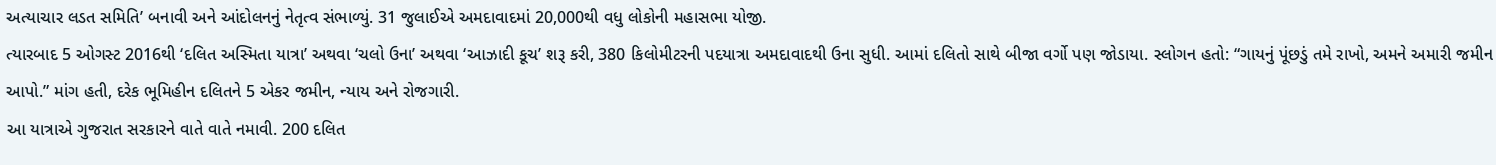અત્યાચાર લડત સમિતિ’ બનાવી અને આંદોલનનું નેતૃત્વ સંભાળ્યું. 31 જુલાઈએ અમદાવાદમાં 20,000થી વધુ લોકોની મહાસભા યોજી.
ત્યારબાદ 5 ઓગસ્ટ 2016થી ‘દલિત અસ્મિતા યાત્રા’ અથવા ‘ચલો ઉના’ અથવા ‘આઝાદી કૂચ’ શરૂ કરી, 380 કિલોમીટરની પદયાત્રા અમદાવાદથી ઉના સુધી. આમાં દલિતો સાથે બીજા વર્ગો પણ જોડાયા. સ્લોગન હતો: “ગાયનું પૂંછડું તમે રાખો, અમને અમારી જમીન આપો.” માંગ હતી, દરેક ભૂમિહીન દલિતને 5 એકર જમીન, ન્યાય અને રોજગારી.
આ યાત્રાએ ગુજરાત સરકારને વાતે વાતે નમાવી. 200 દલિત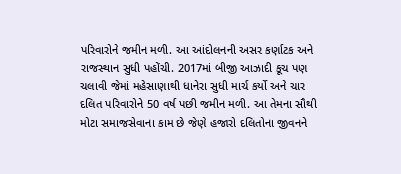પરિવારોને જમીન મળી. આ આંદોલનની અસર કર્ણાટક અને રાજસ્થાન સુધી પહોંચી. 2017માં બીજી આઝાદી કૂચ પણ ચલાવી જેમાં મહેસાણાથી ધાનેરા સુધી માર્ચ કર્યો અને ચાર દલિત પરિવારોને 50 વર્ષ પછી જમીન મળી. આ તેમના સૌથી મોટા સમાજસેવાના કામ છે જેણે હજારો દલિતોના જીવનને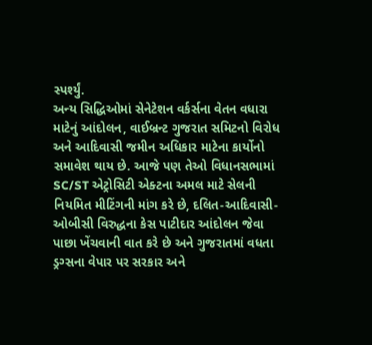સ્પર્શ્યું.
અન્ય સિદ્ધિઓમાં સેનેટેશન વર્કર્સના વેતન વધારા માટેનું આંદોલન, વાઈબ્રન્ટ ગુજરાત સમિટનો વિરોધ અને આદિવાસી જમીન અધિકાર માટેના કાર્યોનો સમાવેશ થાય છે. આજે પણ તેઓ વિધાનસભામાં SC/ST એટ્રોસિટી એક્ટના અમલ માટે સેલની નિયમિત મીટિંગની માંગ કરે છે, દલિત-આદિવાસી-ઓબીસી વિરુદ્ધના કેસ પાટીદાર આંદોલન જેવા પાછા ખેંચવાની વાત કરે છે અને ગુજરાતમાં વધતા ડ્રગ્સના વેપાર પર સરકાર અને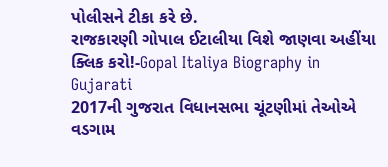પોલીસને ટીકા કરે છે.
રાજકારણી ગોપાલ ઈટાલીયા વિશે જાણવા અહીંયા ક્લિક કરો!-Gopal Italiya Biography in Gujarati
2017ની ગુજરાત વિધાનસભા ચૂંટણીમાં તેઓએ વડગામ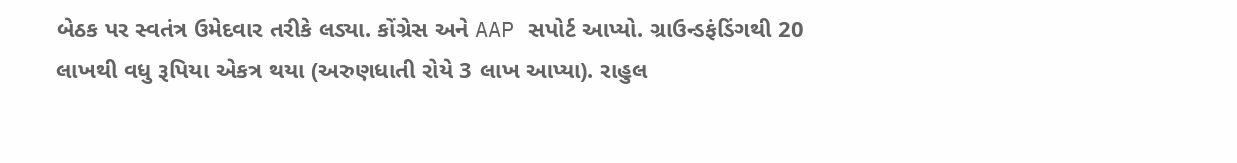બેઠક પર સ્વતંત્ર ઉમેદવાર તરીકે લડ્યા. કોંગ્રેસ અને AAP સપોર્ટ આપ્યો. ગ્રાઉન્ડફંડિંગથી 20 લાખથી વધુ રૂપિયા એકત્ર થયા (અરુણધાતી રોયે 3 લાખ આપ્યા). રાહુલ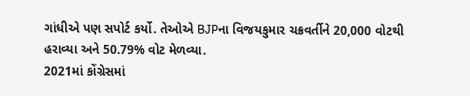ગાંધીએ પણ સપોર્ટ કર્યો. તેઓએ BJPના વિજયકુમાર ચક્રવર્તીને 20,000 વોટથી હરાવ્યા અને 50.79% વોટ મેળવ્યા.
2021માં કોંગ્રેસમાં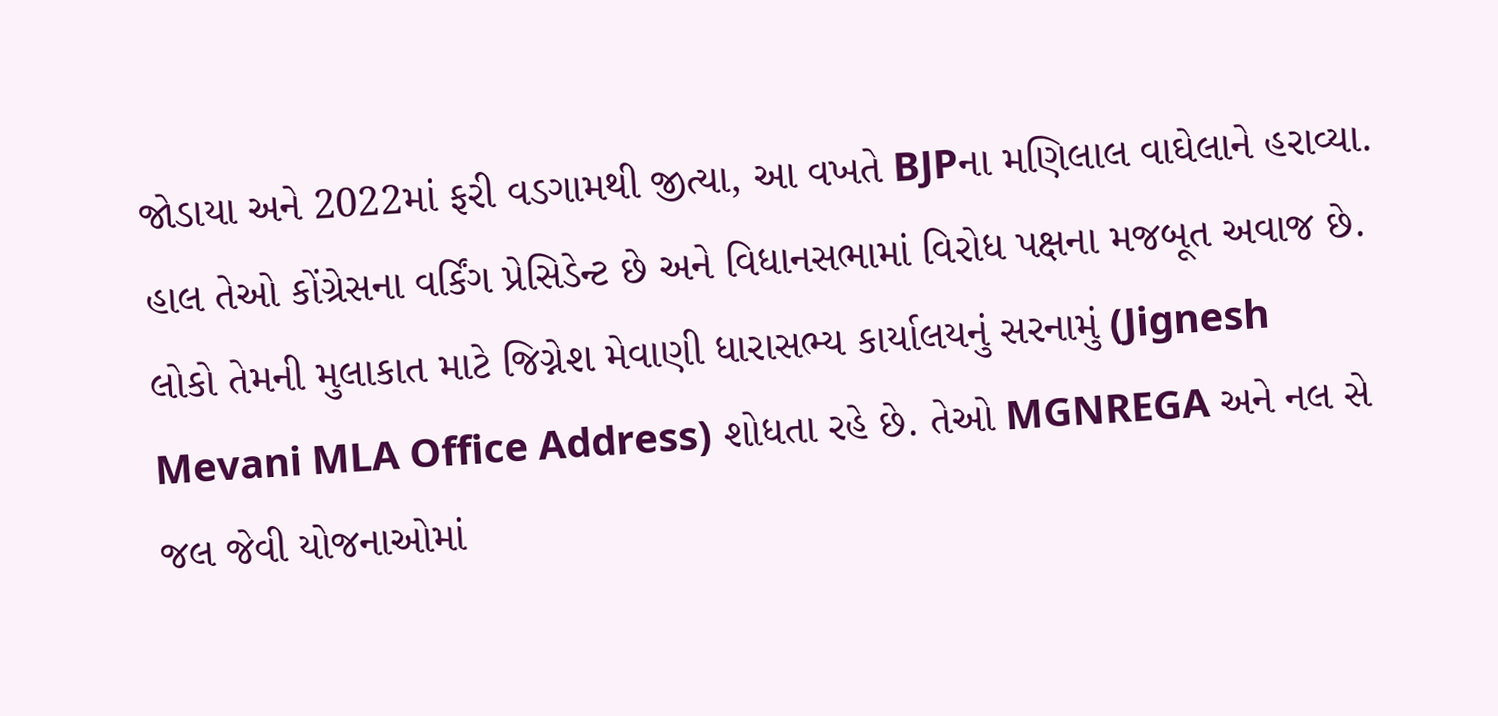જોડાયા અને 2022માં ફરી વડગામથી જીત્યા, આ વખતે BJPના મણિલાલ વાઘેલાને હરાવ્યા. હાલ તેઓ કોંગ્રેસના વર્કિંગ પ્રેસિડેન્ટ છે અને વિધાનસભામાં વિરોધ પક્ષના મજબૂત અવાજ છે. લોકો તેમની મુલાકાત માટે જિગ્નેશ મેવાણી ધારાસભ્ય કાર્યાલયનું સરનામું (Jignesh Mevani MLA Office Address) શોધતા રહે છે. તેઓ MGNREGA અને નલ સે જલ જેવી યોજનાઓમાં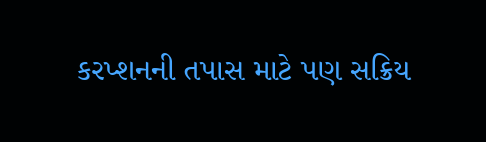કરપ્શનની તપાસ માટે પણ સક્રિય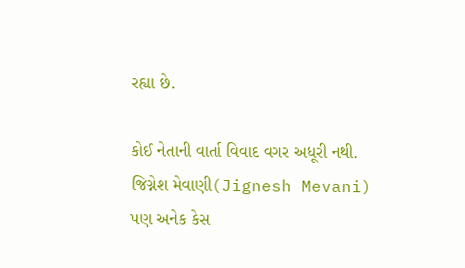રહ્યા છે.

કોઈ નેતાની વાર્તા વિવાદ વગર અધૂરી નથી. જિગ્નેશ મેવાણી(Jignesh Mevani) પણ અનેક કેસ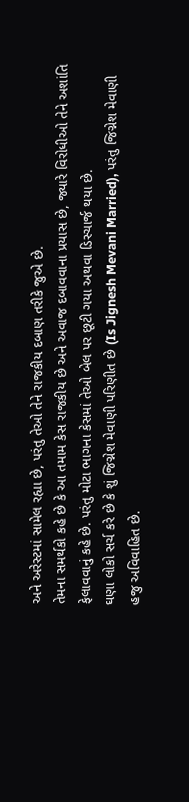અને અરેસ્ટમાં સામેલ રહ્યા છે, પરંતુ તેઓ તેને રાજકીય દબાણ તરીકે જુએ છે.
તેમના સમર્થકો કહે છે કે આ તમામ કેસ રાજકીય છે અને અવાજ દબાવવાના પ્રયાસ છે, જ્યારે વિરોધીઓ તેને અશાંતિ ફેલાવવાનું કહે છે. પરંતુ મોટા ભાગના કેસમાં તેઓ બેલ પર છૂટી ગયા અથવા ડિસ્ચાર્જ થયા છે.
ઘણા લોકો સર્ચ કરે છે કે શું જિગ્નેશ મેવાણી પરિણીત છે (Is Jignesh Mevani Married), પરંતુ જિગ્નેશ મેવાણી હજુ અવિવાહિત છે.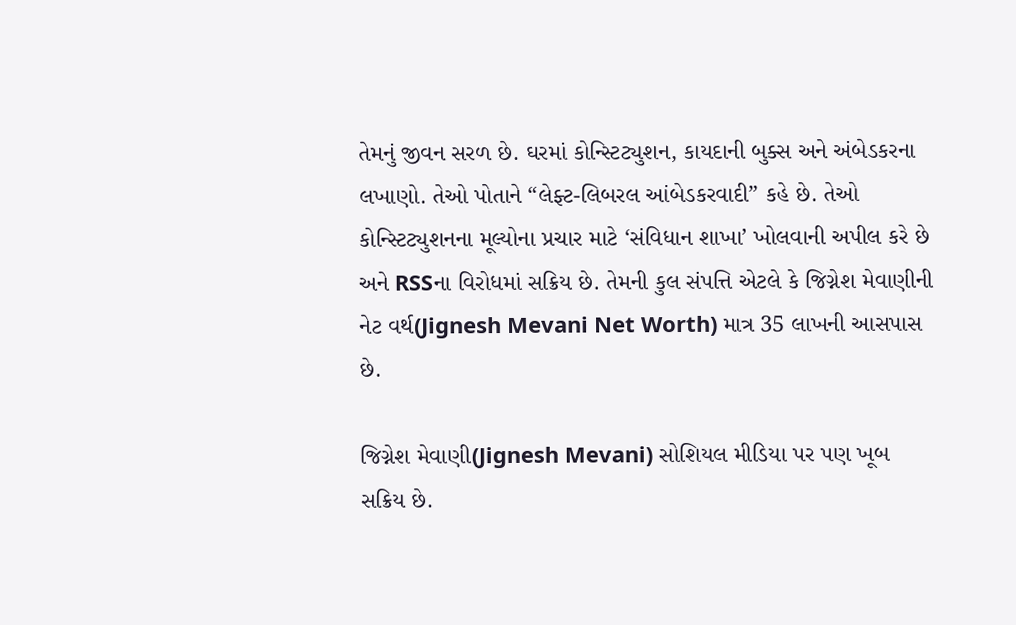તેમનું જીવન સરળ છે. ઘરમાં કોન્સ્ટિટ્યુશન, કાયદાની બુક્સ અને અંબેડકરના લખાણો. તેઓ પોતાને “લેફ્ટ-લિબરલ આંબેડકરવાદી” કહે છે. તેઓ કોન્સ્ટિટ્યુશનના મૂલ્યોના પ્રચાર માટે ‘સંવિધાન શાખા’ ખોલવાની અપીલ કરે છે અને RSSના વિરોધમાં સક્રિય છે. તેમની કુલ સંપત્તિ એટલે કે જિગ્નેશ મેવાણીની નેટ વર્થ(Jignesh Mevani Net Worth) માત્ર 35 લાખની આસપાસ છે.

જિગ્નેશ મેવાણી(Jignesh Mevani) સોશિયલ મીડિયા પર પણ ખૂબ સક્રિય છે.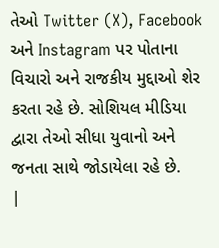તેઓ Twitter (X), Facebook અને Instagram પર પોતાના વિચારો અને રાજકીય મુદ્દાઓ શેર કરતા રહે છે. સોશિયલ મીડિયા દ્વારા તેઓ સીધા યુવાનો અને જનતા સાથે જોડાયેલા રહે છે.
|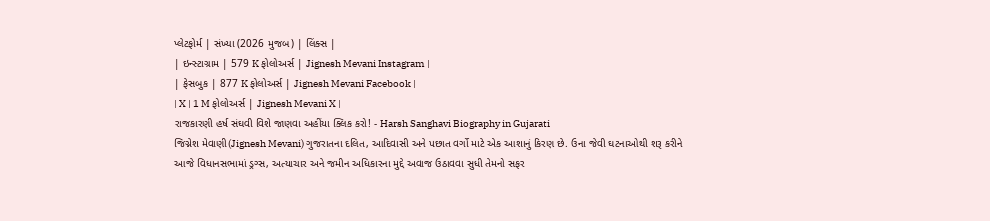પ્લેટફોર્મ | સંખ્યા (2026 મુજબ) | લિંક્સ |
| ઇન્સ્ટાગ્રામ | 579 K ફોલોઅર્સ | Jignesh Mevani Instagram |
| ફેસબુક | 877 K ફોલોઅર્સ | Jignesh Mevani Facebook |
| X | 1 M ફોલોઅર્સ | Jignesh Mevani X |
રાજકારણી હર્ષ સંઘવી વિશે જાણવા અહીંયા ક્લિક કરો! - Harsh Sanghavi Biography in Gujarati
જિગ્નેશ મેવાણી(Jignesh Mevani) ગુજરાતના દલિત, આદિવાસી અને પછાત વર્ગો માટે એક આશાનું કિરણ છે. ઉના જેવી ઘટનાઓથી શરૂ કરીને આજે વિધાનસભામાં ડ્રગ્સ, અત્યાચાર અને જમીન અધિકારના મુદ્દે અવાજ ઉઠાવવા સુધી તેમનો સફર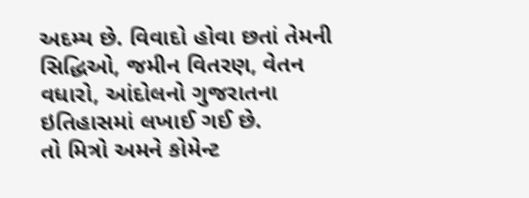અદમ્ય છે. વિવાદો હોવા છતાં તેમની સિદ્ધિઓ, જમીન વિતરણ, વેતન વધારો, આંદોલનો ગુજરાતના ઇતિહાસમાં લખાઈ ગઈ છે.
તો મિત્રો અમને કોમેન્ટ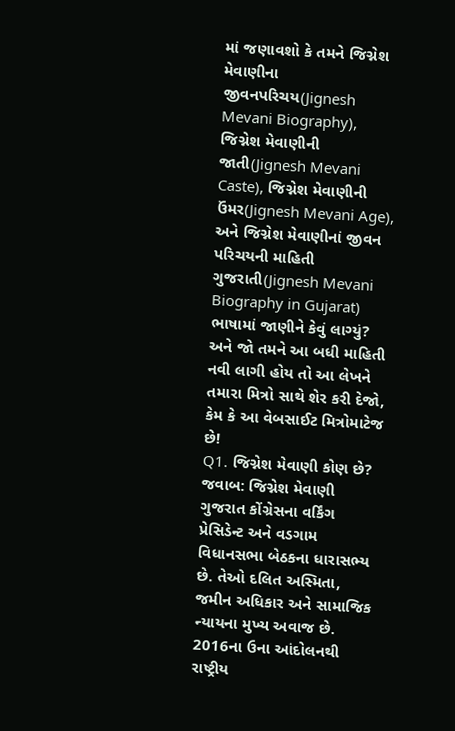માં જણાવશો કે તમને જિગ્નેશ મેવાણીના જીવનપરિચય(Jignesh Mevani Biography), જિગ્નેશ મેવાણીની જાતી(Jignesh Mevani Caste), જિગ્નેશ મેવાણીની ઉંમર(Jignesh Mevani Age), અને જિગ્નેશ મેવાણીનાં જીવન પરિચયની માહિતી ગુજરાતી(Jignesh Mevani Biography in Gujarat) ભાષામાં જાણીને કેવું લાગ્યું? અને જો તમને આ બધી માહિતી નવી લાગી હોય તો આ લેખને તમારા મિત્રો સાથે શેર કરી દેજો, કેમ કે આ વેબસાઈટ મિત્રોમાટેજ છે!
Q1. જિગ્નેશ મેવાણી કોણ છે?
જવાબ: જિગ્નેશ મેવાણી ગુજરાત કોંગ્રેસના વર્કિંગ પ્રેસિડેન્ટ અને વડગામ વિધાનસભા બેઠકના ધારાસભ્ય છે. તેઓ દલિત અસ્મિતા, જમીન અધિકાર અને સામાજિક ન્યાયના મુખ્ય અવાજ છે. 2016ના ઉના આંદોલનથી રાષ્ટ્રીય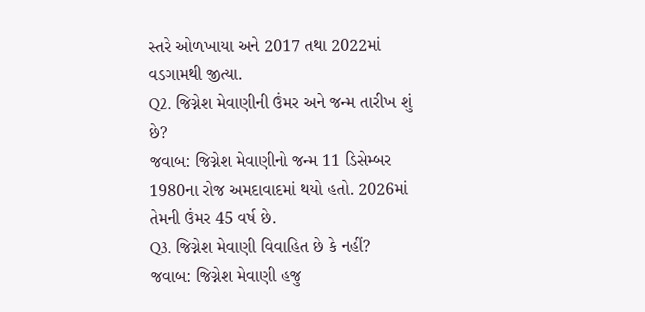સ્તરે ઓળખાયા અને 2017 તથા 2022માં વડગામથી જીત્યા.
Q2. જિગ્નેશ મેવાણીની ઉંમર અને જન્મ તારીખ શું છે?
જવાબ: જિગ્નેશ મેવાણીનો જન્મ 11 ડિસેમ્બર 1980ના રોજ અમદાવાદમાં થયો હતો. 2026માં તેમની ઉંમર 45 વર્ષ છે.
Q3. જિગ્નેશ મેવાણી વિવાહિત છે કે નહીં?
જવાબ: જિગ્નેશ મેવાણી હજુ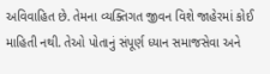અવિવાહિત છે. તેમના વ્યક્તિગત જીવન વિશે જાહેરમાં કોઈ માહિતી નથી. તેઓ પોતાનું સંપૂર્ણ ધ્યાન સમાજસેવા અને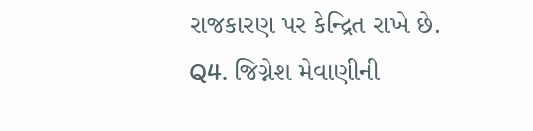રાજકારણ પર કેન્દ્રિત રાખે છે.
Q4. જિગ્નેશ મેવાણીની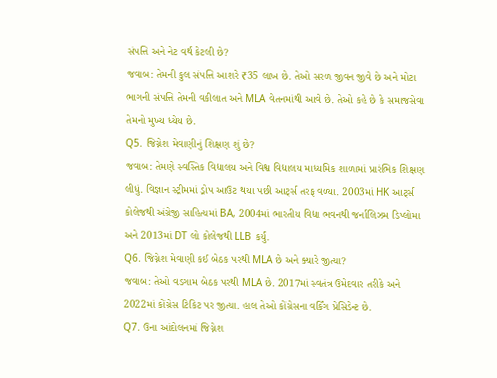સંપત્તિ અને નેટ વર્થ કેટલી છે?
જવાબ: તેમની કુલ સંપત્તિ આશરે ₹35 લાખ છે. તેઓ સરળ જીવન જીવે છે અને મોટા ભાગની સંપત્તિ તેમની વકીલાત અને MLA વેતનમાંથી આવે છે. તેઓ કહે છે કે સમાજસેવા તેમનો મુખ્ય ધ્યેય છે.
Q5. જિગ્નેશ મેવાણીનું શિક્ષણ શું છે?
જવાબ: તેમણે સ્વસ્તિક વિદ્યાલય અને વિશ્વ વિદ્યાલય માધ્યમિક શાળામાં પ્રારંભિક શિક્ષણ લીધું. વિજ્ઞાન સ્ટ્રીમમાં ડ્રોપ આઉટ થયા પછી આર્ટ્સ તરફ વળ્યા. 2003માં HK આર્ટ્સ કોલેજથી અંગ્રેજી સાહિત્યમાં BA, 2004માં ભારતીય વિદ્યા ભવનથી જર્નાલિઝમ ડિપ્લોમા અને 2013માં DT લો કોલેજથી LLB કર્યું.
Q6. જિગ્નેશ મેવાણી કઈ બેઠક પરથી MLA છે અને ક્યારે જીત્યા?
જવાબ: તેઓ વડગામ બેઠક પરથી MLA છે. 2017માં સ્વતંત્ર ઉમેદવાર તરીકે અને 2022માં કોંગ્રેસ ટિકિટ પર જીત્યા. હાલ તેઓ કોંગ્રેસના વર્કિંગ પ્રેસિડેન્ટ છે.
Q7. ઉના આંદોલનમાં જિગ્નેશ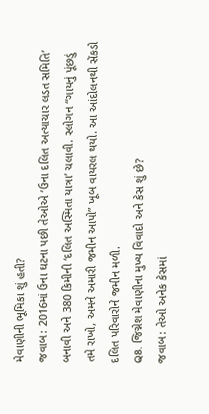મેવાણીની ભૂમિકા શું હતી?
જવાબ: 2016માં ઉના ઘટના પછી તેઓએ ‘ઉના દલિત અત્યાચાર લડત સમિતિ’ બનાવી અને 380 કિમીની ‘દલિત અસ્મિતા યાત્રા’ ચલાવી. સ્લોગન “ગાયનું પૂંછડું તમે રાખો, અમને અમારી જમીન આપો” ખૂબ વાયરલ થયો. આ આંદોલનથી સેંકડો દલિત પરિવારોને જમીન મળી.
Q8. જિગ્નેશ મેવાણીના મુખ્ય વિવાદો અને કેસ શું છે?
જવાબ: તેઓ અનેક કેસમાં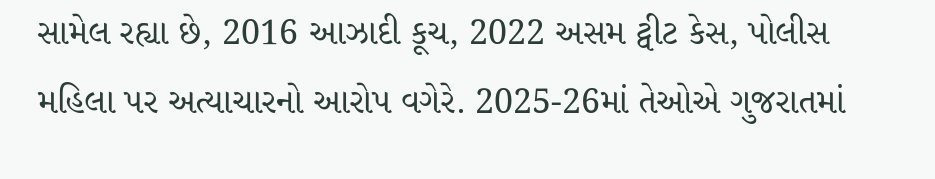સામેલ રહ્યા છે, 2016 આઝાદી કૂચ, 2022 અસમ ટ્વીટ કેસ, પોલીસ મહિલા પર અત્યાચારનો આરોપ વગેરે. 2025-26માં તેઓએ ગુજરાતમાં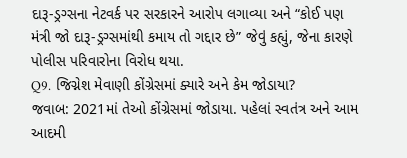દારૂ-ડ્રગ્સના નેટવર્ક પર સરકારને આરોપ લગાવ્યા અને “કોઈ પણ મંત્રી જો દારૂ-ડ્રગ્સમાંથી કમાય તો ગદ્દાર છે” જેવું કહ્યું, જેના કારણે પોલીસ પરિવારોના વિરોધ થયા.
Q9. જિગ્નેશ મેવાણી કોંગ્રેસમાં ક્યારે અને કેમ જોડાયા?
જવાબ: 2021માં તેઓ કોંગ્રેસમાં જોડાયા. પહેલાં સ્વતંત્ર અને આમ આદમી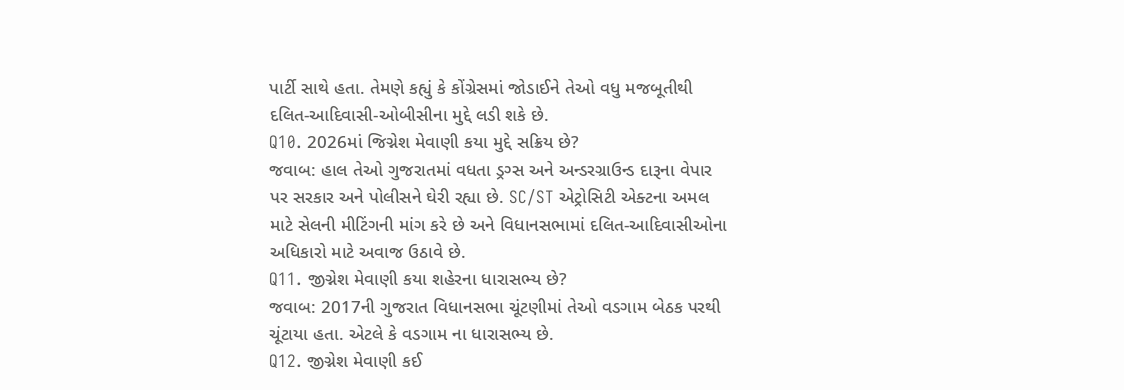પાર્ટી સાથે હતા. તેમણે કહ્યું કે કોંગ્રેસમાં જોડાઈને તેઓ વધુ મજબૂતીથી દલિત-આદિવાસી-ઓબીસીના મુદ્દે લડી શકે છે.
Q10. 2026માં જિગ્નેશ મેવાણી કયા મુદ્દે સક્રિય છે?
જવાબ: હાલ તેઓ ગુજરાતમાં વધતા ડ્રગ્સ અને અન્ડરગ્રાઉન્ડ દારૂના વેપાર પર સરકાર અને પોલીસને ઘેરી રહ્યા છે. SC/ST એટ્રોસિટી એક્ટના અમલ માટે સેલની મીટિંગની માંગ કરે છે અને વિધાનસભામાં દલિત-આદિવાસીઓના અધિકારો માટે અવાજ ઉઠાવે છે.
Q11. જીગ્નેશ મેવાણી કયા શહેરના ધારાસભ્ય છે?
જવાબ: 2017ની ગુજરાત વિધાનસભા ચૂંટણીમાં તેઓ વડગામ બેઠક પરથી ચૂંટાયા હતા. એટલે કે વડગામ ના ધારાસભ્ય છે.
Q12. જીગ્નેશ મેવાણી કઈ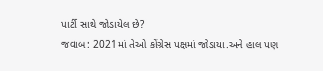પાર્ટી સાથે જોડાયેલ છે?
જવાબ: 2021માં તેઓ કોંગ્રેસ પક્ષમાં જોડાયા.અને હાલ પણ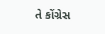તે કોંગ્રેસ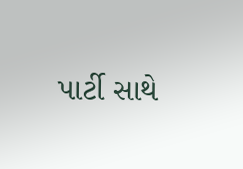પાર્ટી સાથે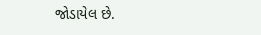જોડાયેલ છે.